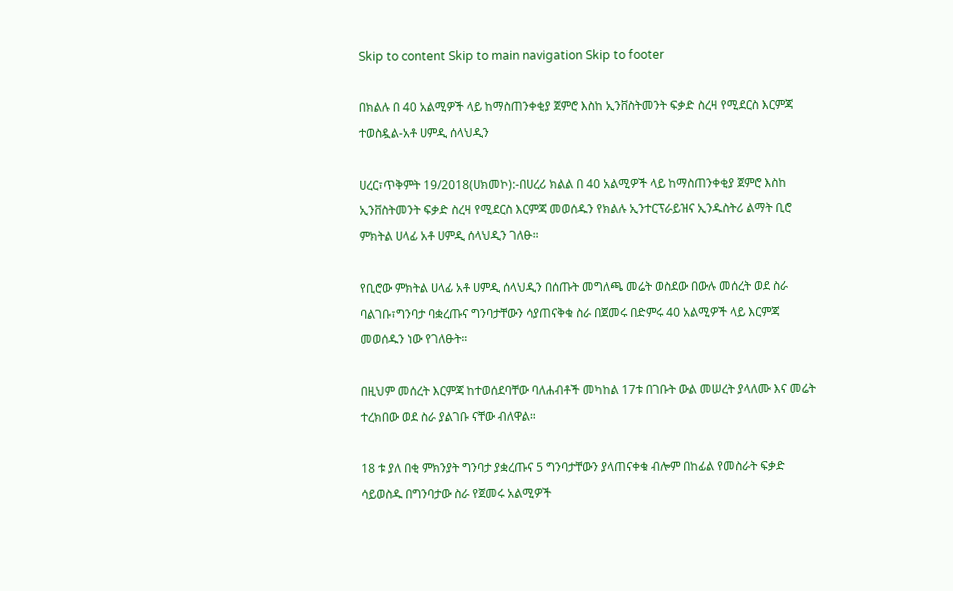Skip to content Skip to main navigation Skip to footer

በክልሉ በ 40 አልሚዎች ላይ ከማስጠንቀቂያ ጀምሮ እስከ ኢንቨስትመንት ፍቃድ ስረዛ የሚደርስ እርምጃ ተወስዷል-አቶ ሀምዲ ሰላህዲን

ሀረር፣ጥቅምት 19/2018(ሀክመኮ):-በሀረሪ ክልል በ 40 አልሚዎች ላይ ከማስጠንቀቂያ ጀምሮ እስከ ኢንቨስትመንት ፍቃድ ስረዛ የሚደርስ እርምጃ መወሰዱን የክልሉ ኢንተርፕራይዝና ኢንዱስትሪ ልማት ቢሮ ምክትል ሀላፊ አቶ ሀምዲ ሰላህዲን ገለፁ።

የቢሮው ምክትል ሀላፊ አቶ ሀምዲ ሰላህዲን በሰጡት መግለጫ መሬት ወስደው በውሉ መሰረት ወደ ስራ ባልገቡ፣ግንባታ ባቋረጡና ግንባታቸውን ሳያጠናቅቁ ስራ በጀመሩ በድምሩ 40 አልሚዎች ላይ እርምጃ መወሰዱን ነው የገለፁት።

በዚህም መሰረት እርምጃ ከተወሰደባቸው ባለሐብቶች መካከል 17ቱ በገቡት ውል መሠረት ያላለሙ እና መሬት ተረክበው ወደ ስራ ያልገቡ ናቸው ብለዋል።

18 ቱ ያለ በቂ ምክንያት ግንባታ ያቋረጡና 5 ግንባታቸውን ያላጠናቀቁ ብሎም በከፊል የመስራት ፍቃድ ሳይወስዱ በግንባታው ስራ የጀመሩ አልሚዎች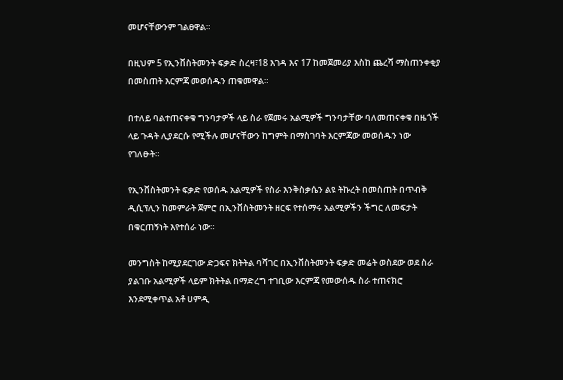መሆናቸውንም ገልፀዋል።

በዚህም 5 የኢንቨስትመንት ፍቃድ ስረዛ፣18 እገዳ እና 17 ከመጀመሪያ እስከ ጨረሻ ማስጠንቀቂያ በመስጠት እርምጃ መወሰዱን ጠቁመዋል።

በተለይ ባልተጠናቀቁ ግንባታዎች ላይ ስራ የጀመሩ አልሚዎች ግንባታቸው ባለመጠናቀቁ በዜጎች ላይ ጉዳት ሊያደርሱ የሚችሉ መሆናቸውን ከግምት በማስገባት እርምጃው መወሰዱን ነው የገለፁት።

የኢንቨስትመንት ፍቃድ የወሰዱ አልሚዎች የስራ እንቅስቃሴን ልዩ ትኩረት በመስጠት በጥብቅ ዲሲፕሊን ከመምራት ጀምሮ በኢንቨስትመንት ዘርፍ የተሰማሩ አልሚዎችን ችግር ለመፍታት በቁርጠኝነት እየተሰራ ነው።

መንግስት ከሚያደርገው ድጋፍና ክትትል ባሻገር በኢንቨስትመንት ፍቃድ መሬት ወስደው ወደ ስራ ያልገቡ አልሚዎች ላይም ክትትል በማድረግ ተገቢው እርምጃ የመውሰዱ ስራ ተጠናክሮ እንደሚቀጥል አቶ ሀምዲ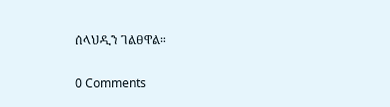ሰላህዲን ገልፀዋል።

0 Comments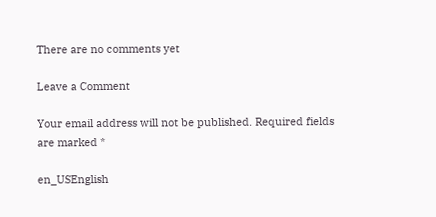There are no comments yet

Leave a Comment

Your email address will not be published. Required fields are marked *

en_USEnglish